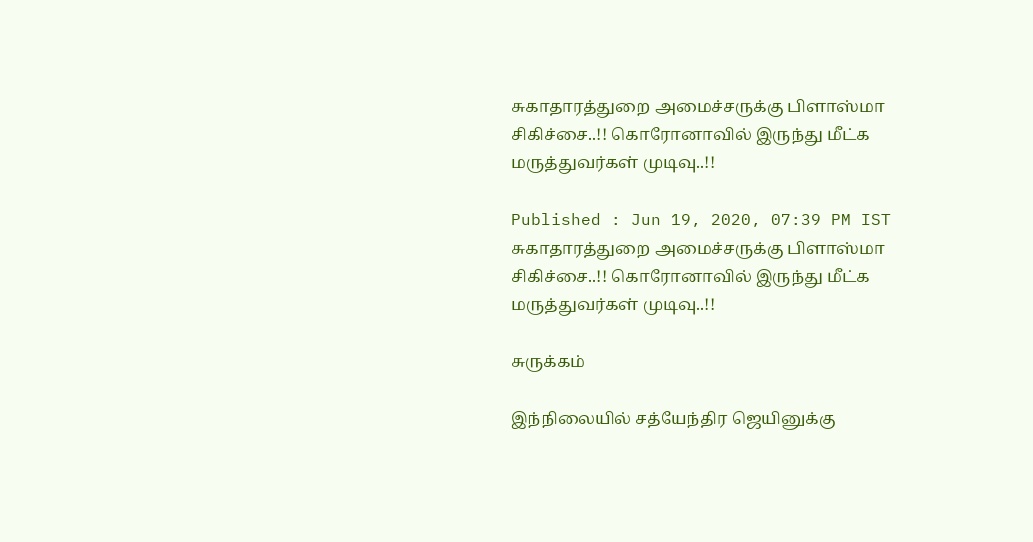சுகாதாரத்துறை அமைச்சருக்கு பிளாஸ்மா சிகிச்சை..!! கொரோனாவில் இருந்து மீட்க மருத்துவர்கள் முடிவு..!!

Published : Jun 19, 2020, 07:39 PM IST
சுகாதாரத்துறை அமைச்சருக்கு பிளாஸ்மா சிகிச்சை..!! கொரோனாவில் இருந்து மீட்க மருத்துவர்கள் முடிவு..!!

சுருக்கம்

இந்நிலையில் சத்யேந்திர ஜெயினுக்கு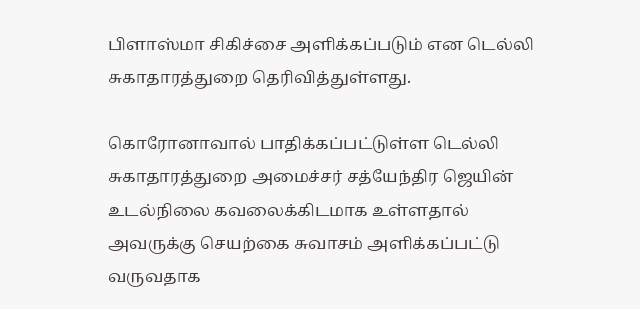பிளாஸ்மா சிகிச்சை அளிக்கப்படும் என டெல்லி சுகாதாரத்துறை தெரிவித்துள்ளது.

கொரோனாவால் பாதிக்கப்பட்டுள்ள டெல்லி சுகாதாரத்துறை அமைச்சர் சத்யேந்திர ஜெயின் உடல்நிலை கவலைக்கிடமாக உள்ளதால் அவருக்கு செயற்கை சுவாசம் அளிக்கப்பட்டு வருவதாக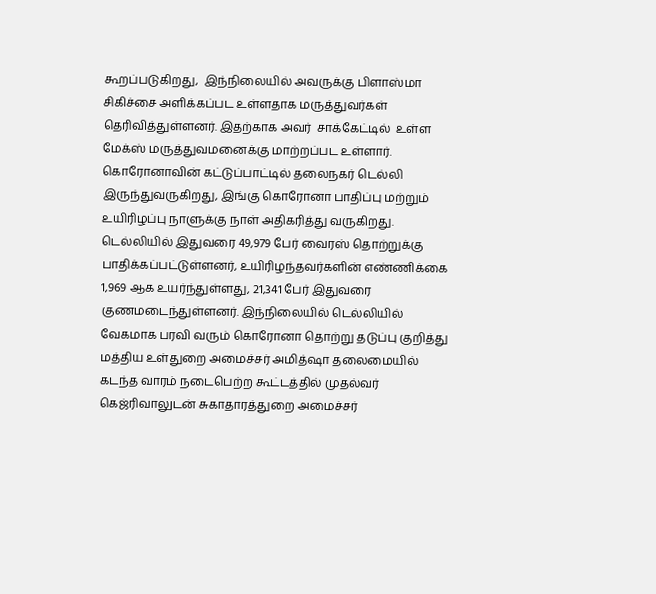கூறப்படுகிறது,  இந்நிலையில் அவருக்கு பிளாஸ்மா சிகிச்சை அளிக்கப்பட உள்ளதாக மருத்துவர்கள் தெரிவித்துள்ளனர். இதற்காக அவர்  சாக்கேட்டில்  உள்ள மேக்ஸ் மருத்துவமனைக்கு மாற்றப்பட உள்ளார். கொரோனாவின் கட்டுப்பாட்டில் தலைநகர் டெல்லி இருந்துவருகிறது, இங்கு கொரோனா பாதிப்பு மற்றும் உயிரிழப்பு நாளுக்கு நாள் அதிகரித்து வருகிறது. டெல்லியில் இதுவரை 49,979 பேர் வைரஸ் தொற்றுக்கு பாதிக்கப்பட்டுள்ளனர், உயிரிழந்தவர்களின் எண்ணிக்கை 1,969 ஆக உயர்ந்துள்ளது, 21,341 பேர் இதுவரை குணமடைந்துள்ளனர். இந்நிலையில் டெல்லியில் வேகமாக பரவி வரும் கொரோனா தொற்று தடுப்பு குறித்து மத்திய உள்துறை அமைச்சர் அமித்ஷா தலைமையில் கடந்த வாரம் நடைபெற்ற கூட்டத்தில் முதல்வர் கெஜ்ரிவாலுடன் சுகாதாரத்துறை அமைச்சர்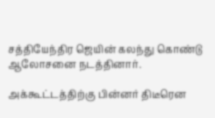சத்தியேந்திர ஜெயின் கலந்து கொண்டு ஆலோசனை நடத்தினார்.

அக்கூட்டத்திற்கு பின்னர் திடீரென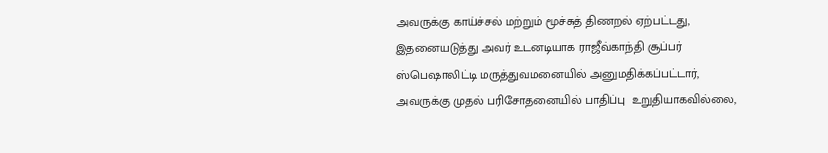அவருக்கு காய்ச்சல் மற்றும் மூச்சுத் திணறல் ஏற்பட்டது, இதனையடுத்து அவர் உடனடியாக ராஜீவ்காந்தி சூப்பர் ஸ்பெஷாலிட்டி மருத்துவமனையில் அனுமதிக்கப்பட்டார், அவருக்கு முதல் பரிசோதனையில் பாதிப்பு  உறுதியாகவில்லை,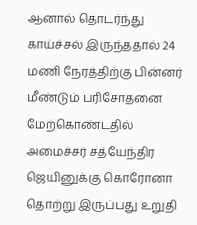ஆனால் தொடர்ந்து காய்ச்சல் இருந்ததால் 24 மணி நேரத்திற்கு பின்னர் மீண்டும் பரிசோதனை மேற்கொண்டதில் அமைச்சர் சத்யேந்திர ஜெயினுக்கு கொரோனா தொற்று இருப்பது உறுதி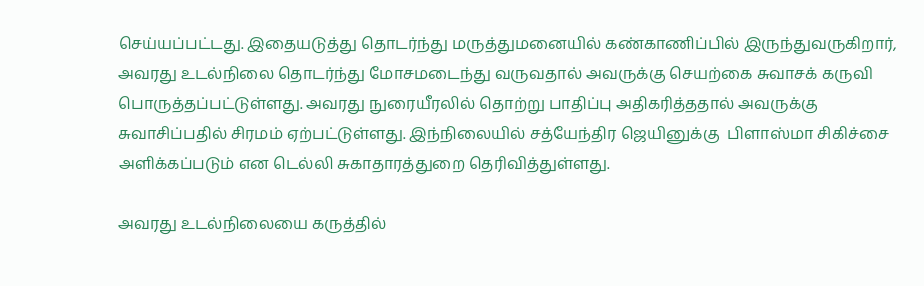செய்யப்பட்டது. இதையடுத்து தொடர்ந்து மருத்துமனையில் கண்காணிப்பில் இருந்துவருகிறார், அவரது உடல்நிலை தொடர்ந்து மோசமடைந்து வருவதால் அவருக்கு செயற்கை சுவாசக் கருவி பொருத்தப்பட்டுள்ளது. அவரது நுரையீரலில் தொற்று பாதிப்பு அதிகரித்ததால் அவருக்கு சுவாசிப்பதில் சிரமம் ஏற்பட்டுள்ளது. இந்நிலையில் சத்யேந்திர ஜெயினுக்கு  பிளாஸ்மா சிகிச்சை அளிக்கப்படும் என டெல்லி சுகாதாரத்துறை தெரிவித்துள்ளது.

அவரது உடல்நிலையை கருத்தில்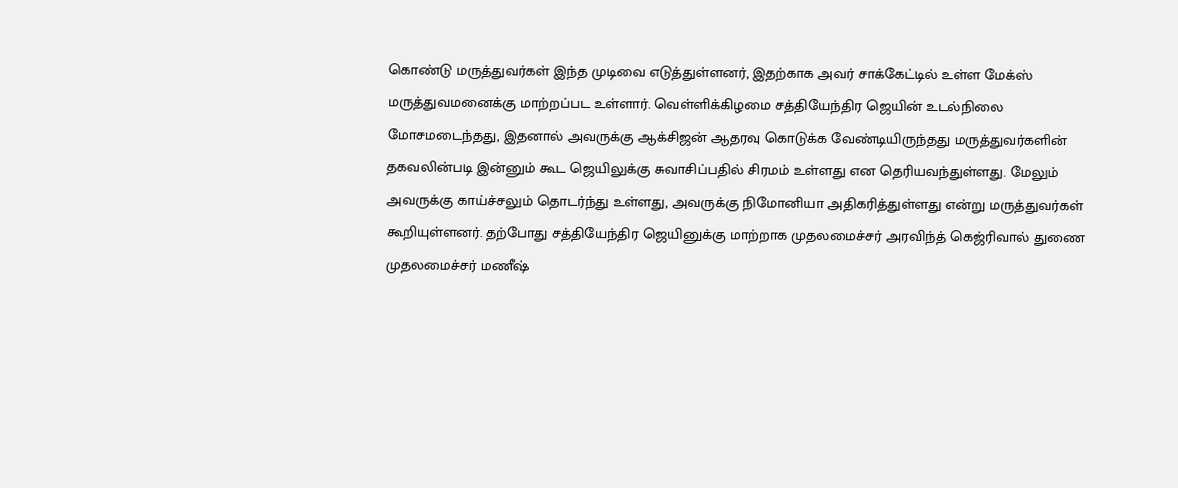கொண்டு மருத்துவர்கள் இந்த முடிவை எடுத்துள்ளனர், இதற்காக அவர் சாக்கேட்டில் உள்ள மேக்ஸ் மருத்துவமனைக்கு மாற்றப்பட உள்ளார். வெள்ளிக்கிழமை சத்தியேந்திர ஜெயின் உடல்நிலை மோசமடைந்தது, இதனால் அவருக்கு ஆக்சிஜன் ஆதரவு கொடுக்க வேண்டியிருந்தது மருத்துவர்களின் தகவலின்படி இன்னும் கூட ஜெயிலுக்கு சுவாசிப்பதில் சிரமம் உள்ளது என தெரியவந்துள்ளது. மேலும் அவருக்கு காய்ச்சலும் தொடர்ந்து உள்ளது, அவருக்கு நிமோனியா அதிகரித்துள்ளது என்று மருத்துவர்கள் கூறியுள்ளனர். தற்போது சத்தியேந்திர ஜெயினுக்கு மாற்றாக முதலமைச்சர் அரவிந்த் கெஜ்ரிவால் துணை முதலமைச்சர் மணீஷ்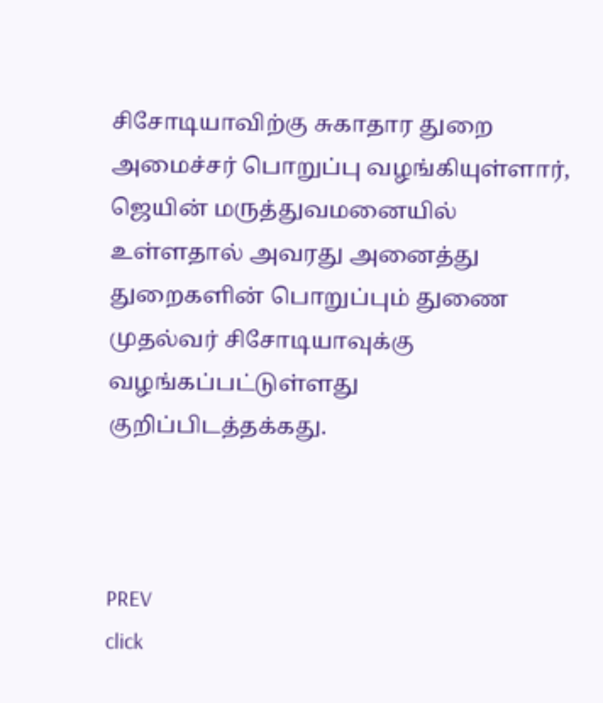சிசோடியாவிற்கு சுகாதார துறை அமைச்சர் பொறுப்பு வழங்கியுள்ளார், ஜெயின் மருத்துவமனையில் உள்ளதால் அவரது அனைத்து துறைகளின் பொறுப்பும் துணை முதல்வர் சிசோடியாவுக்கு வழங்கப்பட்டுள்ளது குறிப்பிடத்தக்கது.



PREV
click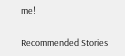me!

Recommended Stories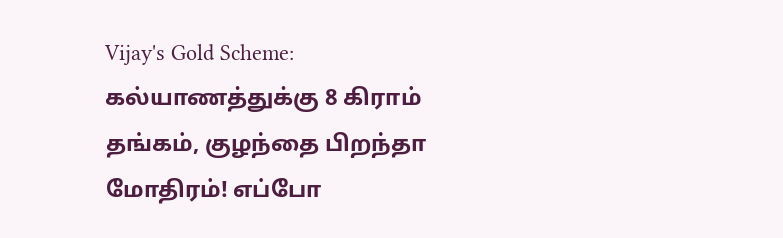Vijay's Gold Scheme: கல்யாணத்துக்கு 8 கிராம் தங்கம், குழந்தை பிறந்தா மோதிரம்! எப்போ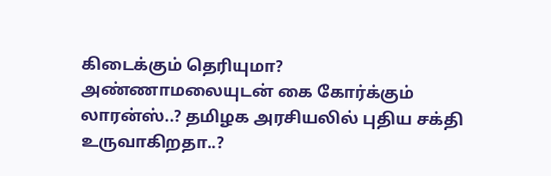கிடைக்கும் தெரியுமா?
அண்ணாமலையுடன் கை கோர்க்கும் லாரன்ஸ்..? தமிழக அரசியலில் புதிய சக்தி உருவாகிறதா..?